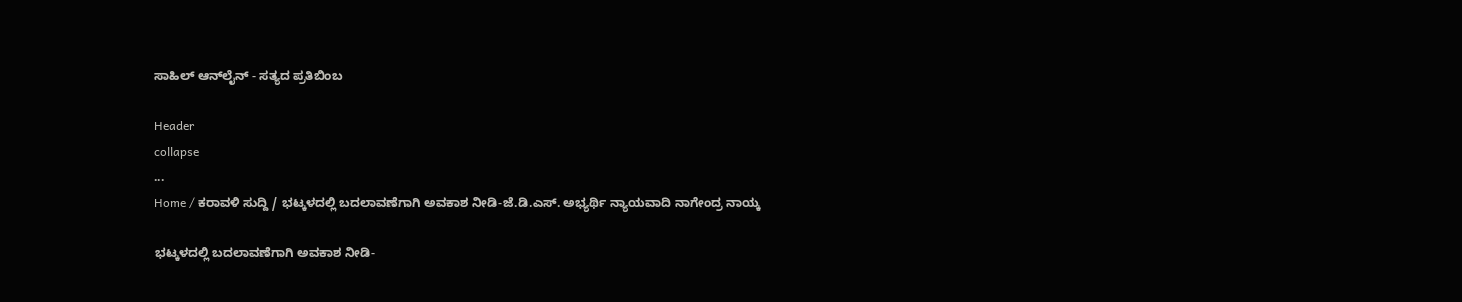ಸಾಹಿಲ್ ಆನ್‌ಲೈನ್ - ಸತ್ಯದ ಪ್ರತಿಬಿಂಬ

Header
collapse
...
Home / ಕರಾವಳಿ ಸುದ್ದಿ / ಭಟ್ಕಳದಲ್ಲಿ ಬದಲಾವಣೆಗಾಗಿ ಅವಕಾಶ ನೀಡಿ-ಜೆ.ಡಿ.ಎಸ್. ಅಭ್ಯರ್ಥಿ ನ್ಯಾಯವಾದಿ ನಾಗೇಂದ್ರ ನಾಯ್ಕ

ಭಟ್ಕಳದಲ್ಲಿ ಬದಲಾವಣೆಗಾಗಿ ಅವಕಾಶ ನೀಡಿ-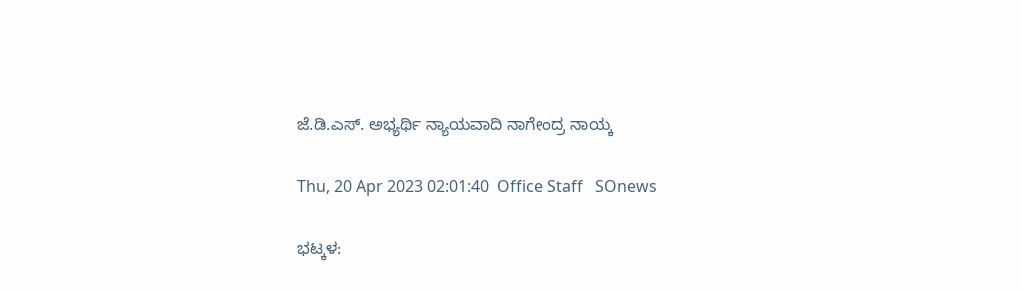ಜೆ.ಡಿ.ಎಸ್. ಅಭ್ಯರ್ಥಿ ನ್ಯಾಯವಾದಿ ನಾಗೇಂದ್ರ ನಾಯ್ಕ

Thu, 20 Apr 2023 02:01:40  Office Staff   SOnews

ಭಟ್ಕಳ: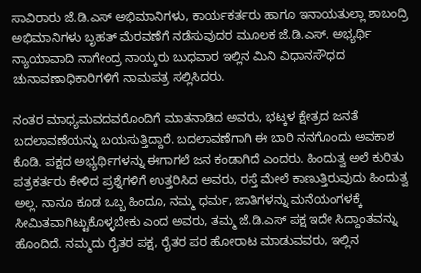ಸಾವಿರಾರು ಜೆ.ಡಿ.ಎಸ್ ಅಭಿಮಾನಿಗಳು, ಕಾರ್ಯಕರ್ತರು ಹಾಗೂ ಇನಾಯತುಲ್ಲಾ ಶಾಬಂದ್ರಿ ಅಭಿಮಾನಿಗಳು ಬೃಹತ್ ಮೆರವಣೆಗೆ ನಡೆಸುವುದರ ಮೂಲಕ ಜೆ.ಡಿ.ಎಸ್. ಅಭ್ಯರ್ಥಿ ನ್ಯಾಯಾವಾದಿ ನಾಗೇಂದ್ರ ನಾಯ್ಕರು ಬುಧವಾರ ಇಲ್ಲಿನ ಮಿನಿ ವಿಧಾನಸೌಧದ ಚುನಾವಣಾಧಿಕಾರಿಗಳಿಗೆ ನಾಮಪತ್ರ ಸಲ್ಲಿಸಿದರು.

ನಂತರ ಮಾಧ್ಯಮವದವರೊಂದಿಗೆ ಮಾತನಾಡಿದ ಅವರು, ಭಟ್ಕಳ ಕ್ಷೇತ್ರದ ಜನತೆ ಬದಲಾವಣೆಯನ್ನು ಬಯಸುತ್ತಿದ್ದಾರೆ. ಬದಲಾವಣೆಗಾಗಿ ಈ ಬಾರಿ ನನಗೊಂದು ಅವಕಾಶ ಕೊಡಿ. ಪಕ್ಷದ ಅಭ್ಯರ್ಥಿಗಳನ್ನು ಈಗಾಗಲೆ ಜನ ಕಂಡಾಗಿದೆ ಎಂದರು. ಹಿಂದುತ್ವ ಅಲೆ ಕುರಿತು ಪತ್ರಕರ್ತರು ಕೇಳಿದ ಪ್ರಶ್ನೆಗಳಿಗೆ ಉತ್ತರಿಸಿದ ಅವರು, ರಸ್ತೆ ಮೇಲೆ ಕಾಣುತ್ತಿರುವುದು ಹಿಂದುತ್ವ ಅಲ್ಲ. ನಾನೂ ಕೂಡ ಒಬ್ಬ ಹಿಂದೂ, ನಮ್ಮ ಧರ್ಮ, ಜಾತಿಗಳನ್ನು ಮನೆಯಂಗಳಕ್ಕೆ ಸೀಮಿತವಾಗಿಟ್ಟುಕೊಳ್ಳಬೇಕು ಎಂದ ಅವರು, ತಮ್ಮ ಜೆ.ಡಿ.ಎಸ್ ಪಕ್ಷ ಇದೇ ಸಿದ್ದಾಂತವನ್ನು ಹೊಂದಿದೆ. ನಮ್ಮದು ರೈತರ ಪಕ್ಷ, ರೈತರ ಪರ ಹೋರಾಟ ಮಾಡುವವರು, ಇಲ್ಲಿನ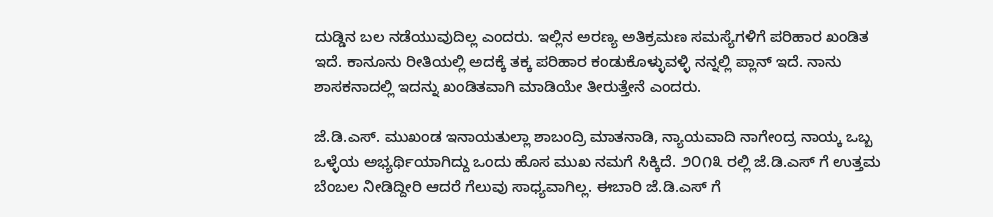ದುಡ್ಡಿನ ಬಲ ನಡೆಯುವುದಿಲ್ಲ ಎಂದರು. ಇಲ್ಲಿನ ಅರಣ್ಯ ಅತಿಕ್ರಮಣ ಸಮಸ್ಯೆಗಳಿಗೆ ಪರಿಹಾರ ಖಂಡಿತ ಇದೆ. ಕಾನೂನು ರೀತಿಯಲ್ಲಿ ಅದಕ್ಕೆ ತಕ್ಕ ಪರಿಹಾರ ಕಂಡುಕೊಳ್ಳುವಳ್ಳಿ ನನ್ನಲ್ಲಿ ಪ್ಲಾನ್ ಇದೆ. ನಾನು ಶಾಸಕನಾದಲ್ಲಿ ಇದನ್ನು ಖಂಡಿತವಾಗಿ ಮಾಡಿಯೇ ತೀರುತ್ತೇನೆ ಎಂದರು.

ಜೆ.ಡಿ.ಎಸ್. ಮುಖಂಡ ಇನಾಯತುಲ್ಲಾ ಶಾಬಂದ್ರಿ ಮಾತನಾಡಿ, ನ್ಯಾಯವಾದಿ ನಾಗೇಂದ್ರ ನಾಯ್ಕ ಒಬ್ಬ ಒಳ್ಳೆಯ ಅಭ್ಯರ್ಥಿಯಾಗಿದ್ದು ಒಂದು ಹೊಸ ಮುಖ ನಮಗೆ ಸಿಕ್ಕಿದೆ. ೨೦೧೩ ರಲ್ಲಿ ಜೆ.ಡಿ.ಎಸ್ ಗೆ ಉತ್ತಮ ಬೆಂಬಲ ನೀಡಿದ್ದೀರಿ ಆದರೆ ಗೆಲುವು ಸಾಧ್ಯವಾಗಿಲ್ಲ. ಈಬಾರಿ ಜೆ.ಡಿ.ಎಸ್ ಗೆ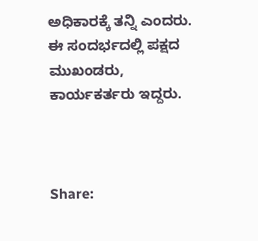ಅಧಿಕಾರಕ್ಕೆ ತನ್ನಿ ಎಂದರು.
ಈ ಸಂದರ್ಭದಲ್ಲಿ ಪಕ್ಷದ ಮುಖಂಡರು, ಕಾರ್ಯಕರ್ತರು ಇದ್ದರು.



Share: